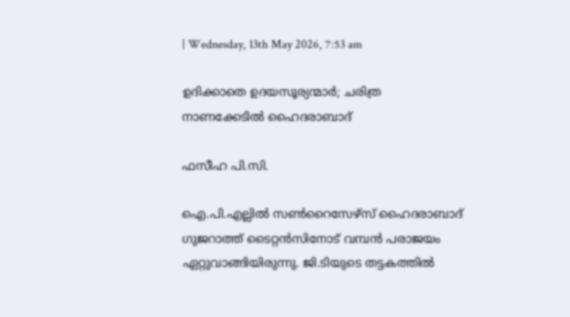| Wednesday, 13th May 2026, 7:53 am

ഉദിക്കാതെ ഉദയസൂര്യന്മാർ; ചരിത്ര നാണക്കേടിൽ ഹൈദരാബാദ്

ഫസീഹ പി.സി.

ഐ.പി.എല്ലിൽ സൺറൈസേഴ്‌സ് ഹൈദരാബാദ് ഗുജറാത്ത് ടൈറ്റൻസിനോട് വമ്പൻ പരാജയം ഏറ്റുവാങ്ങിയിരുന്നു. ജി.ടിയുടെ തട്ടകത്തിൽ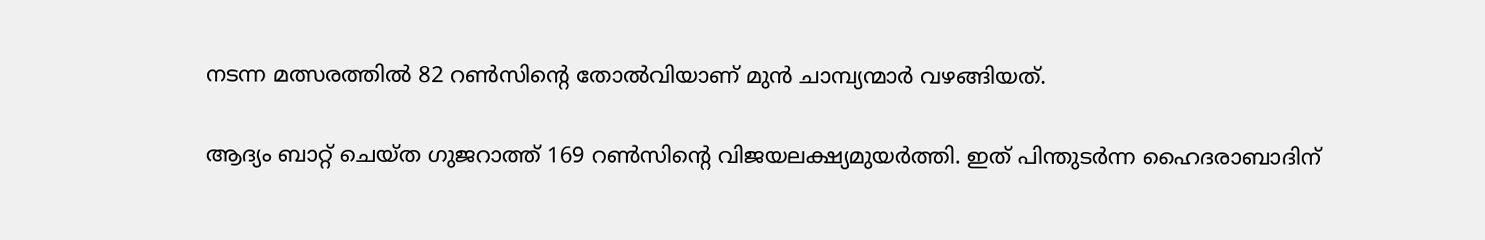നടന്ന മത്സരത്തിൽ 82 റൺസിന്റെ തോൽവിയാണ് മുൻ ചാമ്പ്യന്മാർ വഴങ്ങിയത്.

ആദ്യം ബാറ്റ് ചെയ്ത ഗുജറാത്ത് 169 റൺസിന്റെ വിജയലക്ഷ്യമുയർത്തി. ഇത് പിന്തുടർന്ന ഹൈദരാബാദിന്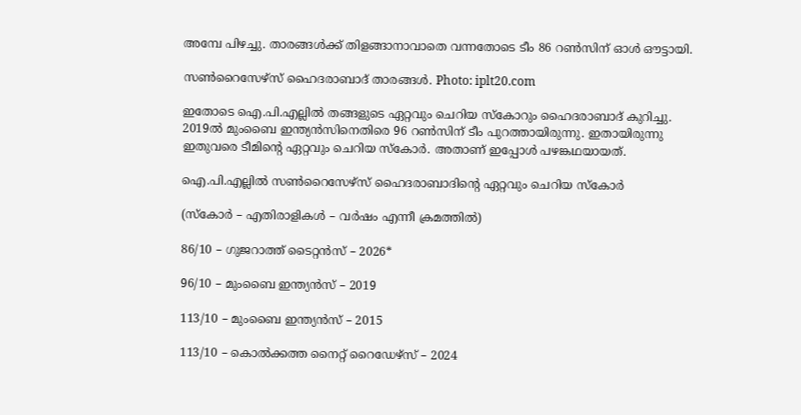അമ്പേ പിഴച്ചു. താരങ്ങൾക്ക് തിളങ്ങാനാവാതെ വന്നതോടെ ടീം 86 റൺസിന് ഓൾ ഔട്ടായി.

സൺറൈസേഴ്‌സ് ഹൈദരാബാദ് താരങ്ങൾ. Photo: iplt20.com

ഇതോടെ ഐ.പി.എല്ലിൽ തങ്ങളുടെ ഏറ്റവും ചെറിയ സ്കോറും ഹൈദരാബാദ് കുറിച്ചു. 2019ൽ മുംബൈ ഇന്ത്യൻസിനെതിരെ 96 റൺസിന് ടീം പുറത്തായിരുന്നു. ഇതായിരുന്നു ഇതുവരെ ടീമിന്റെ ഏറ്റവും ചെറിയ സ്കോർ. അതാണ് ഇപ്പോൾ പഴങ്കഥയായത്.

ഐ.പി.എല്ലിൽ സൺറൈസേഴ്‌സ് ഹൈദരാബാദിന്റെ ഏറ്റവും ചെറിയ സ്കോർ

(സ്കോർ – എതിരാളികൾ – വർഷം എന്നീ ക്രമത്തിൽ)

86/10 – ഗുജറാത്ത് ടൈറ്റൻസ് – 2026*

96/10 – മുംബൈ ഇന്ത്യൻസ് – 2019

113/10 – മുംബൈ ഇന്ത്യൻസ് – 2015

113/10 – കൊൽക്കത്ത നൈറ്റ് റൈഡേഴ്‌സ് – 2024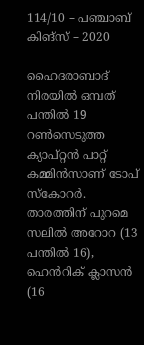114/10 – പഞ്ചാബ് കിങ്‌സ് – 2020

ഹൈദരാബാദ് നിരയിൽ ഒമ്പത് പന്തിൽ 19 റൺസെടുത്ത ക്യാപ്റ്റൻ പാറ്റ് കമ്മിൻസാണ് ടോപ് സ്‌കോറർ. താരത്തിന് പുറമെ സലിൽ അറോറ (13 പന്തിൽ 16), ഹെൻറിക് ക്ലാസൻ (16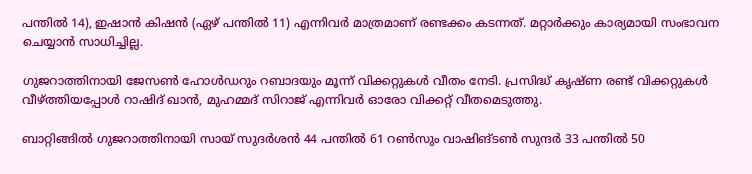പന്തിൽ 14), ഇഷാൻ കിഷൻ (ഏഴ് പന്തിൽ 11) എന്നിവർ മാത്രമാണ് രണ്ടക്കം കടന്നത്. മറ്റാർക്കും കാര്യമായി സംഭാവന ചെയ്യാൻ സാധിച്ചില്ല.

ഗുജറാത്തിനായി ജേസൺ ഹോൾഡറും റബാദയും മൂന്ന് വിക്കറ്റുകൾ വീതം നേടി. പ്രസിദ്ധ് കൃഷ്ണ രണ്ട് വിക്കറ്റുകൾ വീഴ്ത്തിയപ്പോൾ റാഷിദ് ഖാൻ, മുഹമ്മദ് സിറാജ് എന്നിവർ ഓരോ വിക്കറ്റ് വീതമെടുത്തു.

ബാറ്റിങ്ങിൽ ഗുജറാത്തിനായി സായ് സുദർശൻ 44 പന്തിൽ 61 റൺസും വാഷിങ്ടൺ സുന്ദർ 33 പന്തിൽ 50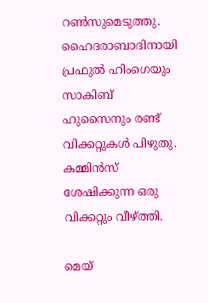റൺസുമെടുത്തു. ഹൈദരാബാദിനായി പ്രഫുൽ ഹിംഗെയും സാകിബ് ഹുസൈനും രണ്ട് വിക്കറ്റുകൾ പിഴുതു. കമ്മിൻസ് ശേഷിക്കുന്ന ഒരു വിക്കറ്റും വീഴ്ത്തി.

മെയ്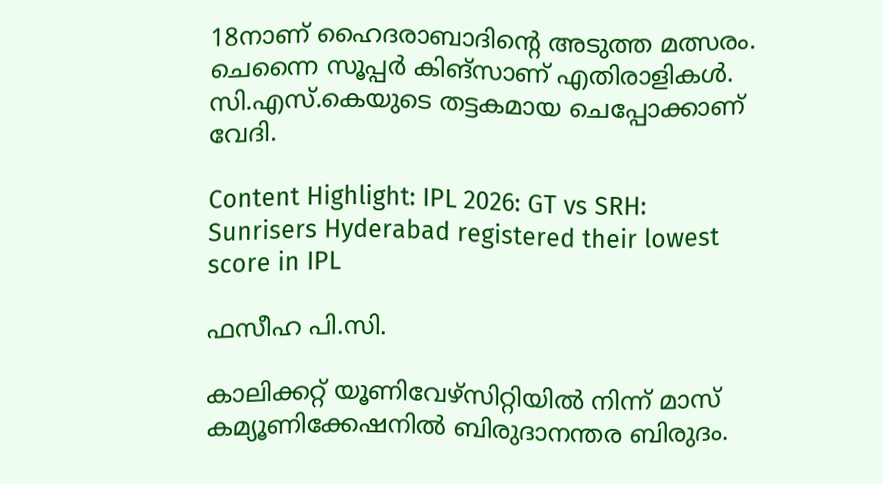18നാണ് ഹൈദരാബാദിന്റെ അടുത്ത മത്സരം. ചെന്നൈ സൂപ്പർ കിങ്‌സാണ് എതിരാളികൾ. സി.എസ്.കെയുടെ തട്ടകമായ ചെപ്പോക്കാണ് വേദി.

Content Highlight: IPL 2026: GT vs SRH: Sunrisers Hyderabad registered their lowest score in IPL

ഫസീഹ പി.സി.

കാലിക്കറ്റ് യൂണിവേഴ്‌സിറ്റിയില്‍ നിന്ന് മാസ് കമ്യൂണിക്കേഷനില്‍ ബിരുദാനന്തര ബിരുദം.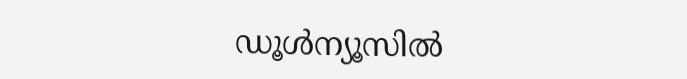ഡൂള്‍ന്യൂസില്‍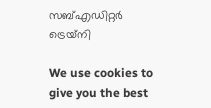സബ്എഡിറ്റര്‍ ട്രെയ്‌നി

We use cookies to give you the best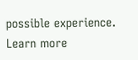possible experience. Learn more